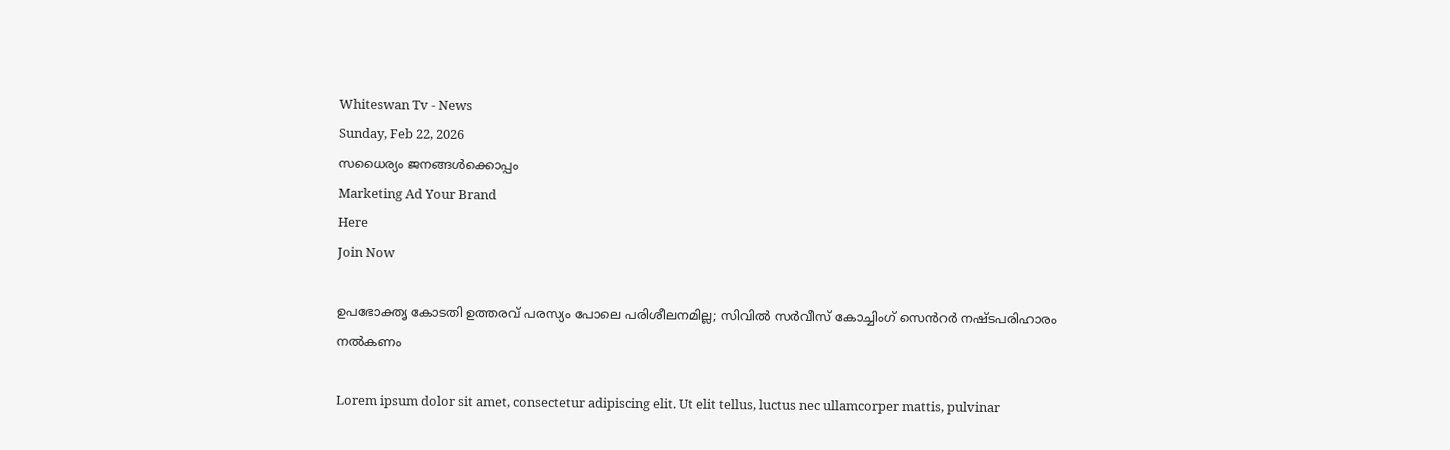Whiteswan Tv - News
Sunday, Feb 22, 2026
സധൈര്യം ജനങ്ങൾക്കൊപ്പം
Marketing Ad Your Brand
Here
Join Now

ഉപഭോക്തൃ കോടതി ഉത്തരവ് പരസ്യം പോലെ പരിശീലനമില്ല; സിവിൽ സർവീസ് കോച്ചിംഗ് സെൻറർ നഷ്ടപരിഹാരം നൽകണം

Lorem ipsum dolor sit amet, consectetur adipiscing elit. Ut elit tellus, luctus nec ullamcorper mattis, pulvinar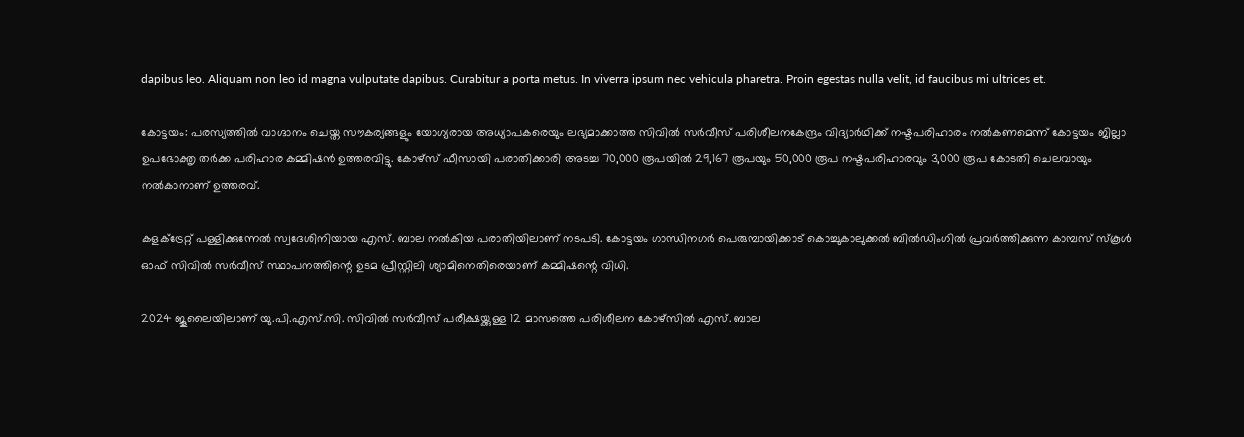dapibus leo. Aliquam non leo id magna vulputate dapibus. Curabitur a porta metus. In viverra ipsum nec vehicula pharetra. Proin egestas nulla velit, id faucibus mi ultrices et.

കോട്ടയം: പരസ്യത്തിൽ വാഗ്ദാനം ചെയ്ത സൗകര്യങ്ങളും യോഗ്യരായ അധ്യാപകരെയും ലഭ്യമാക്കാത്ത സിവിൽ സർവീസ് പരിശീലനകേന്ദ്രം വിദ്യാർഥിക്ക് നഷ്ടപരിഹാരം നൽകണമെന്ന് കോട്ടയം ജില്ലാ ഉപഭോക്തൃ തർക്ക പരിഹാര കമ്മിഷൻ ഉത്തരവിട്ടു. കോഴ്സ് ഫീസായി പരാതിക്കാരി അടച്ച 70,000 രൂപയിൽ 29,167 രൂപയും 50,000 രൂപ നഷ്ടപരിഹാരവും 3,000 രൂപ കോടതി ചെലവായും നൽകാനാണ് ഉത്തരവ്.

കളക്ട്രേറ്റ് പള്ളിക്കുന്നേൽ സ്വദേശിനിയായ എസ്. ബാല നൽകിയ പരാതിയിലാണ് നടപടി. കോട്ടയം ഗാന്ധിനഗർ പെരുമ്പായിക്കാട് കൊച്ചുകാലുക്കൽ ബിൽഡിംഗിൽ പ്രവർത്തിക്കുന്ന കാമ്പസ് സ്കൂൾ ഓഫ് സിവിൽ സർവീസ് സ്ഥാപനത്തിന്റെ ഉടമ പ്രീസ്റ്റിലി ശ്യാമിനെതിരെയാണ് കമ്മിഷന്റെ വിധി.

2024 ജൂലൈയിലാണ് യു.പി.എസ്.സി. സിവിൽ സർവീസ് പരീക്ഷയ്ക്കുള്ള 12 മാസത്തെ പരിശീലന കോഴ്സിൽ എസ്. ബാല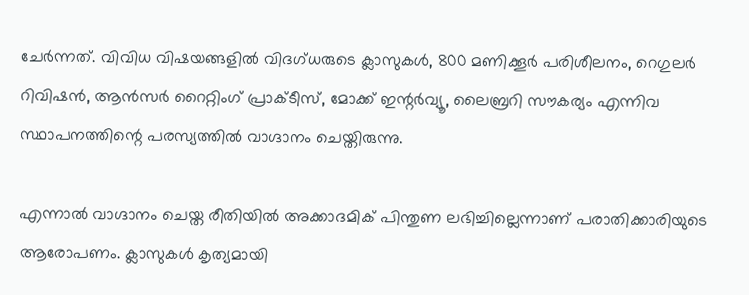ചേർന്നത്. വിവിധ വിഷയങ്ങളിൽ വിദഗ്ധരുടെ ക്ലാസുകൾ, 800 മണിക്കൂർ പരിശീലനം, റെഗുലർ റിവിഷൻ, ആൻസർ റൈറ്റിംഗ് പ്രാക്ടീസ്, മോക്ക് ഇന്റർവ്യൂ, ലൈബ്രറി സൗകര്യം എന്നിവ സ്ഥാപനത്തിന്റെ പരസ്യത്തിൽ വാഗ്ദാനം ചെയ്തിരുന്നു.

എന്നാൽ വാഗ്ദാനം ചെയ്ത രീതിയിൽ അക്കാദമിക് പിന്തുണ ലഭിച്ചില്ലെന്നാണ് പരാതിക്കാരിയുടെ ആരോപണം. ക്ലാസുകൾ കൃത്യമായി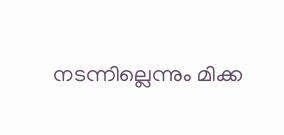നടന്നില്ലെന്നും മിക്ക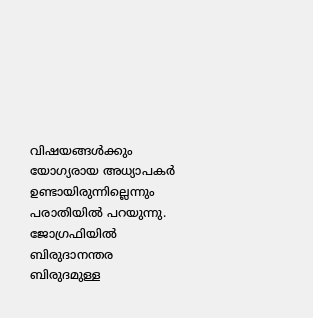വിഷയങ്ങൾക്കും യോഗ്യരായ അധ്യാപകർ ഉണ്ടായിരുന്നില്ലെന്നും പരാതിയിൽ പറയുന്നു. ജോഗ്രഫിയിൽ ബിരുദാനന്തര ബിരുദമുള്ള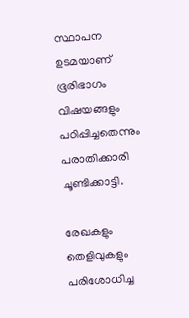സ്ഥാപന ഉടമയാണ് ഭൂരിഭാഗം വിഷയങ്ങളും പഠിപ്പിച്ചതെന്നും പരാതിക്കാരി ചൂണ്ടിക്കാട്ടി.

രേഖകളും തെളിവുകളും പരിശോധിച്ച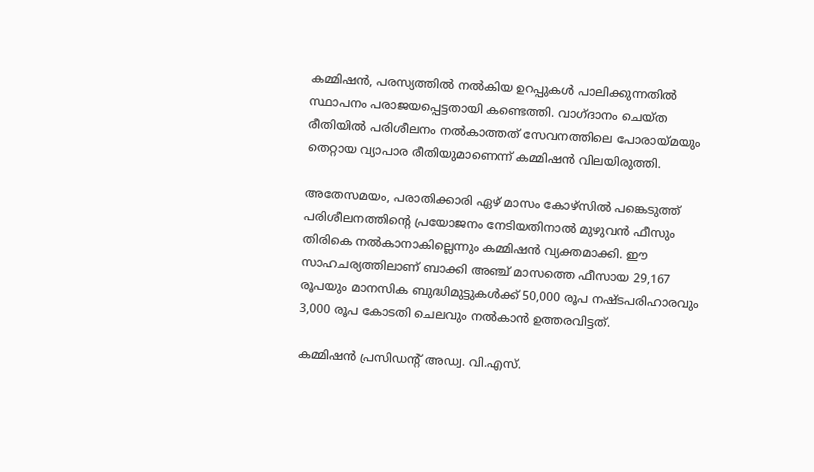കമ്മിഷൻ, പരസ്യത്തിൽ നൽകിയ ഉറപ്പുകൾ പാലിക്കുന്നതിൽ സ്ഥാപനം പരാജയപ്പെട്ടതായി കണ്ടെത്തി. വാഗ്ദാനം ചെയ്ത രീതിയിൽ പരിശീലനം നൽകാത്തത് സേവനത്തിലെ പോരായ്മയും തെറ്റായ വ്യാപാര രീതിയുമാണെന്ന് കമ്മിഷൻ വിലയിരുത്തി.

അതേസമയം, പരാതിക്കാരി ഏഴ് മാസം കോഴ്സിൽ പങ്കെടുത്ത് പരിശീലനത്തിന്റെ പ്രയോജനം നേടിയതിനാൽ മുഴുവൻ ഫീസും തിരികെ നൽകാനാകില്ലെന്നും കമ്മിഷൻ വ്യക്തമാക്കി. ഈ സാഹചര്യത്തിലാണ് ബാക്കി അഞ്ച് മാസത്തെ ഫീസായ 29,167 രൂപയും മാനസിക ബുദ്ധിമുട്ടുകൾക്ക് 50,000 രൂപ നഷ്ടപരിഹാരവും 3,000 രൂപ കോടതി ചെലവും നൽകാൻ ഉത്തരവിട്ടത്.

കമ്മിഷൻ പ്രസിഡന്റ് അഡ്വ. വി.എസ്.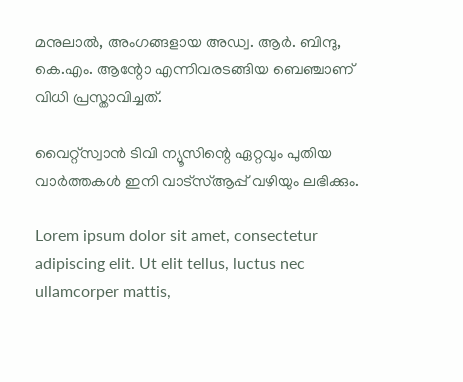മനുലാൽ, അംഗങ്ങളായ അഡ്വ. ആർ. ബിന്ദു, കെ.എം. ആന്റോ എന്നിവരടങ്ങിയ ബെഞ്ചാണ് വിധി പ്രസ്താവിച്ചത്.

വൈറ്റ്സ്വാൻ ടിവി ന്യൂസിന്റെ ഏറ്റവും പുതിയ വാർത്തകൾ ഇനി വാട്സ്ആപ്പ് വഴിയും ലഭിക്കും.

Lorem ipsum dolor sit amet, consectetur adipiscing elit. Ut elit tellus, luctus nec ullamcorper mattis,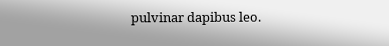pulvinar dapibus leo.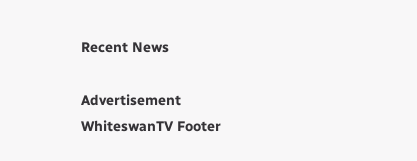Recent News

Advertisement
WhiteswanTV Footer